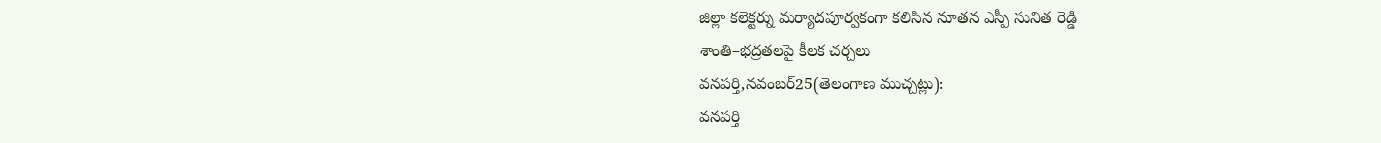జిల్లా కలెక్టర్ను మర్యాదపూర్వకంగా కలిసిన నూతన ఎస్పీ సునిత రెడ్డి
శాంతి–భద్రతలపై కీలక చర్చలు
వనపర్తి,నవంబర్25(తెలంగాణ ముచ్చట్లు):
వనపర్తి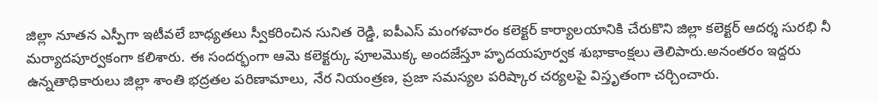జిల్లా నూతన ఎస్పీగా ఇటీవలే బాధ్యతలు స్వీకరించిన సునిత రెడ్డి, ఐపీఎస్ మంగళవారం కలెక్టర్ కార్యాలయానికి చేరుకొని జిల్లా కలెక్టర్ ఆదర్శ సురభి నీ మర్యాదపూర్వకంగా కలిశారు. ఈ సందర్భంగా ఆమె కలెక్టర్కు పూలమొక్క అందజేస్తూ హృదయపూర్వక శుభాకాంక్షలు తెలిపారు.అనంతరం ఇద్దరు ఉన్నతాధికారులు జిల్లా శాంతి భద్రతల పరిణామాలు, నేర నియంత్రణ, ప్రజా సమస్యల పరిష్కార చర్యలపై విస్తృతంగా చర్చించారు.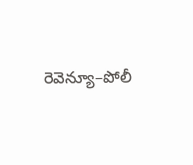రెవెన్యూ–పోలీ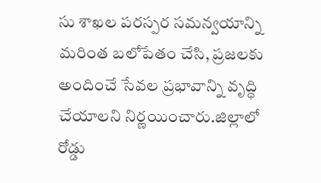సు శాఖల పరస్పర సమన్వయాన్ని మరింత బలోపేతం చేసి, ప్రజలకు అందించే సేవల ప్రభావాన్ని వృద్ధి చేయాలని నిర్ణయించారు.జిల్లాలో రోడ్డు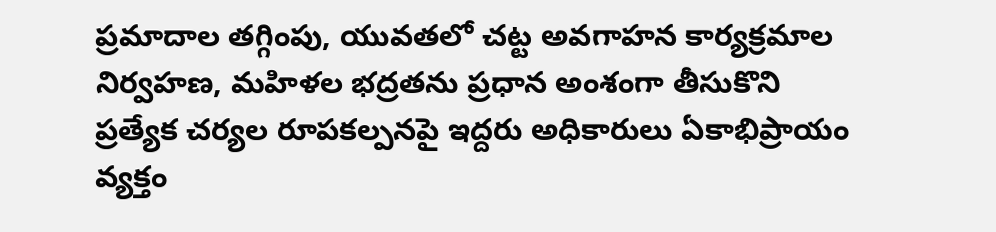ప్రమాదాల తగ్గింపు, యువతలో చట్ట అవగాహన కార్యక్రమాల నిర్వహణ, మహిళల భద్రతను ప్రధాన అంశంగా తీసుకొని ప్రత్యేక చర్యల రూపకల్పనపై ఇద్దరు అధికారులు ఏకాభిప్రాయం వ్యక్తం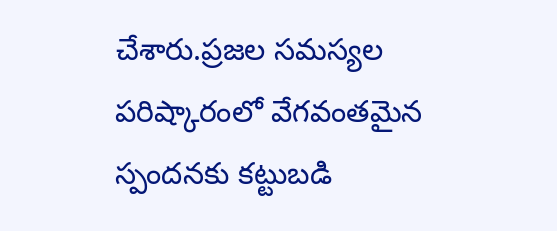చేశారు.ప్రజల సమస్యల పరిష్కారంలో వేగవంతమైన స్పందనకు కట్టుబడి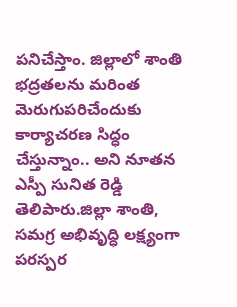పనిచేస్తాం. జిల్లాలో శాంతి భద్రతలను మరింత మెరుగుపరిచేందుకు కార్యాచరణ సిద్ధం చేస్తున్నాం.. అని నూతన ఎస్పీ సునిత రెడ్డి తెలిపారు.జిల్లా శాంతి, సమగ్ర అభివృద్ధి లక్ష్యంగా పరస్పర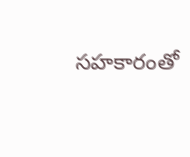సహకారంతో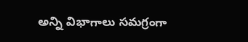అన్ని విభాగాలు సమగ్రంగా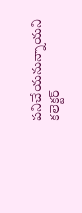పనిచేయనున్నాయని కలెక్టర్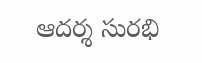ఆదర్శ సురభి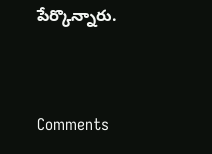పేర్కొన్నారు.


Comments